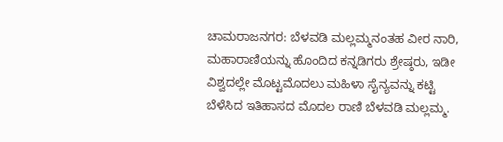ಚಾಮರಾಜನಗರ: ಬೆಳವಡಿ ಮಲ್ಲಮ್ಮನಂತಹ ವೀರ ನಾರಿ, ಮಹಾರಾಣಿಯನ್ನು ಹೊಂದಿದ ಕನ್ನಡಿಗರು ಶ್ರೇಷ್ಠರು, ಇಡೀ ವಿಶ್ವದಲ್ಲೇ ಮೊಟ್ಟಮೊದಲು ಮಹಿಳಾ ಸೈನ್ಯವನ್ನು ಕಟ್ಟಿ ಬೆಳೆಸಿದ ಇತಿಹಾಸದ ಮೊದಲ ರಾಣಿ ಬೆಳವಡಿ ಮಲ್ಲಮ್ಮ.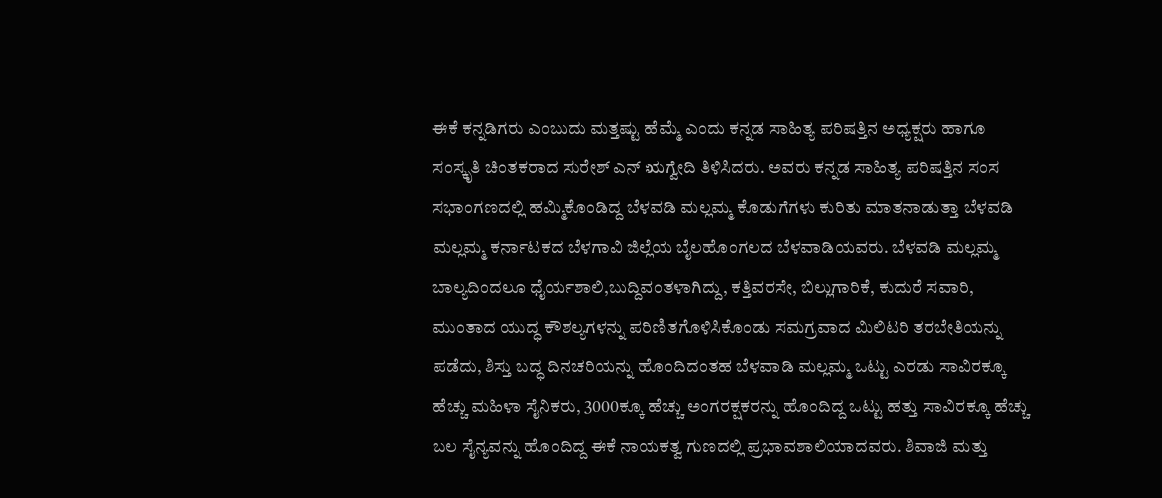ಈಕೆ ಕನ್ನಡಿಗರು ಎಂಬುದು ಮತ್ತಷ್ಟು ಹೆಮ್ಮೆ ಎಂದು ಕನ್ನಡ ಸಾಹಿತ್ಯ ಪರಿಷತ್ತಿನ ಅಧ್ಯಕ್ಷರು ಹಾಗೂ ಸಂಸ್ಕೃತಿ ಚಿಂತಕರಾದ ಸುರೇಶ್ ಎನ್ ಋಗ್ವೇದಿ ತಿಳಿಸಿದರು. ಅವರು ಕನ್ನಡ ಸಾಹಿತ್ಯ ಪರಿಷತ್ತಿನ ಸಂಸ ಸಭಾಂಗಣದಲ್ಲಿ ಹಮ್ಮಿಕೊಂಡಿದ್ದ ಬೆಳವಡಿ ಮಲ್ಲಮ್ಮ ಕೊಡುಗೆಗಳು ಕುರಿತು ಮಾತನಾಡುತ್ತಾ ಬೆಳವಡಿ ಮಲ್ಲಮ್ಮ ಕರ್ನಾಟಕದ ಬೆಳಗಾವಿ ಜಿಲ್ಲೆಯ ಬೈಲಹೊಂಗಲದ ಬೆಳವಾಡಿಯವರು. ಬೆಳವಡಿ ಮಲ್ಲಮ್ಮ ಬಾಲ್ಯದಿಂದಲೂ ಧೈರ್ಯಶಾಲಿ,ಬುದ್ದಿವಂತಳಾಗಿದ್ದು, ಕತ್ತಿವರಸೇ, ಬಿಲ್ಲುಗಾರಿಕೆ, ಕುದುರೆ ಸವಾರಿ, ಮುಂತಾದ ಯುದ್ಧ ಕೌಶಲ್ಯಗಳನ್ನು ಪರಿಣಿತಗೊಳಿಸಿಕೊಂಡು ಸಮಗ್ರವಾದ ಮಿಲಿಟರಿ ತರಬೇತಿಯನ್ನು ಪಡೆದು, ಶಿಸ್ತು ಬದ್ಧ ದಿನಚರಿಯನ್ನು ಹೊಂದಿದಂತಹ ಬೆಳವಾಡಿ ಮಲ್ಲಮ್ಮ ಒಟ್ಟು ಎರಡು ಸಾವಿರಕ್ಕೂ ಹೆಚ್ಚು ಮಹಿಳಾ ಸೈನಿಕರು, 3000ಕ್ಕೂ ಹೆಚ್ಚು ಅಂಗರಕ್ಷಕರನ್ನು ಹೊಂದಿದ್ದ ಒಟ್ಟು ಹತ್ತು ಸಾವಿರಕ್ಕೂ ಹೆಚ್ಚು ಬಲ ಸೈನ್ಯವನ್ನು ಹೊಂದಿದ್ದ ಈಕೆ ನಾಯಕತ್ವ ಗುಣದಲ್ಲಿ ಪ್ರಭಾವಶಾಲಿಯಾದವರು. ಶಿವಾಜಿ ಮತ್ತು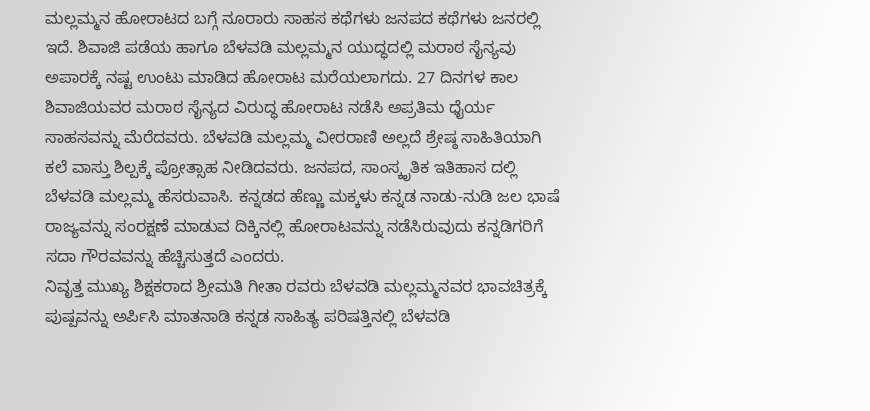ಮಲ್ಲಮ್ಮನ ಹೋರಾಟದ ಬಗ್ಗೆ ನೂರಾರು ಸಾಹಸ ಕಥೆಗಳು ಜನಪದ ಕಥೆಗಳು ಜನರಲ್ಲಿ ಇದೆ. ಶಿವಾಜಿ ಪಡೆಯ ಹಾಗೂ ಬೆಳವಡಿ ಮಲ್ಲಮ್ಮನ ಯುದ್ಧದಲ್ಲಿ ಮರಾಠ ಸೈನ್ಯವು ಅಪಾರಕ್ಕೆ ನಷ್ಟ ಉಂಟು ಮಾಡಿದ ಹೋರಾಟ ಮರೆಯಲಾಗದು. 27 ದಿನಗಳ ಕಾಲ ಶಿವಾಜಿಯವರ ಮರಾಠ ಸೈನ್ಯದ ವಿರುದ್ಧ ಹೋರಾಟ ನಡೆಸಿ ಅಪ್ರತಿಮ ಧೈರ್ಯ ಸಾಹಸವನ್ನು ಮೆರೆದವರು. ಬೆಳವಡಿ ಮಲ್ಲಮ್ಮ ವೀರರಾಣಿ ಅಲ್ಲದೆ ಶ್ರೇಷ್ಠ ಸಾಹಿತಿಯಾಗಿ ಕಲೆ ವಾಸ್ತು ಶಿಲ್ಪಕ್ಕೆ ಪ್ರೋತ್ಸಾಹ ನೀಡಿದವರು. ಜನಪದ, ಸಾಂಸ್ಕೃತಿಕ ಇತಿಹಾಸ ದಲ್ಲಿ ಬೆಳವಡಿ ಮಲ್ಲಮ್ಮ ಹೆಸರುವಾಸಿ. ಕನ್ನಡದ ಹೆಣ್ಣು ಮಕ್ಕಳು ಕನ್ನಡ ನಾಡು-ನುಡಿ ಜಲ ಭಾಷೆ ರಾಜ್ಯವನ್ನು ಸಂರಕ್ಷಣೆ ಮಾಡುವ ದಿಕ್ಕಿನಲ್ಲಿ ಹೋರಾಟವನ್ನು ನಡೆಸಿರುವುದು ಕನ್ನಡಿಗರಿಗೆ ಸದಾ ಗೌರವವನ್ನು ಹೆಚ್ಚಿಸುತ್ತದೆ ಎಂದರು.
ನಿವೃತ್ತ ಮುಖ್ಯ ಶಿಕ್ಷಕರಾದ ಶ್ರೀಮತಿ ಗೀತಾ ರವರು ಬೆಳವಡಿ ಮಲ್ಲಮ್ಮನವರ ಭಾವಚಿತ್ರಕ್ಕೆ ಪುಷ್ಪವನ್ನು ಅರ್ಪಿಸಿ ಮಾತನಾಡಿ ಕನ್ನಡ ಸಾಹಿತ್ಯ ಪರಿಷತ್ತಿನಲ್ಲಿ ಬೆಳವಡಿ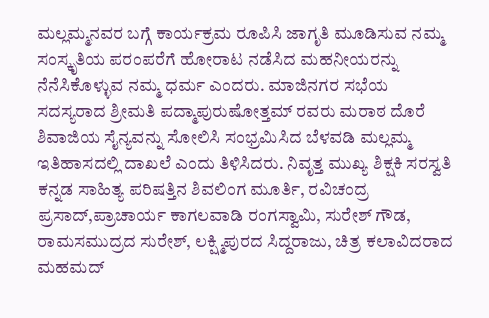ಮಲ್ಲಮ್ಮನವರ ಬಗ್ಗೆ ಕಾರ್ಯಕ್ರಮ ರೂಪಿಸಿ ಜಾಗೃತಿ ಮೂಡಿಸುವ ನಮ್ಮ ಸಂಸ್ಕೃತಿಯ ಪರಂಪರೆಗೆ ಹೋರಾಟ ನಡೆಸಿದ ಮಹನೀಯರನ್ನು ನೆನೆಸಿಕೊಳ್ಳುವ ನಮ್ಮ ಧರ್ಮ ಎಂದರು. ಮಾಜಿನಗರ ಸಭೆಯ ಸದಸ್ಯರಾದ ಶ್ರೀಮತಿ ಪದ್ಮಾಪುರುಷೋತ್ತಮ್ ರವರು ಮರಾಠ ದೊರೆ ಶಿವಾಜಿಯ ಸೈನ್ಯವನ್ನು ಸೋಲಿಸಿ ಸಂಭ್ರಮಿಸಿದ ಬೆಳವಡಿ ಮಲ್ಲಮ್ಮ ಇತಿಹಾಸದಲ್ಲಿ ದಾಖಲೆ ಎಂದು ತಿಳಿಸಿದರು. ನಿವೃತ್ತ ಮುಖ್ಯ ಶಿಕ್ಷಕಿ ಸರಸ್ವತಿ ಕನ್ನಡ ಸಾಹಿತ್ಯ ಪರಿಷತ್ತಿನ ಶಿವಲಿಂಗ ಮೂರ್ತಿ, ರವಿಚಂದ್ರ ಪ್ರಸಾದ್,ಪ್ರಾಚಾರ್ಯ ಕಾಗಲವಾಡಿ ರಂಗಸ್ವಾಮಿ, ಸುರೇಶ್ ಗೌಡ, ರಾಮಸಮುದ್ರದ ಸುರೇಶ್, ಲಕ್ಷ್ಮಿಪುರದ ಸಿದ್ದರಾಜು, ಚಿತ್ರ ಕಲಾವಿದರಾದ ಮಹಮದ್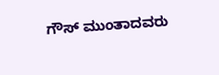ಗೌಸ್ ಮುಂತಾದವರು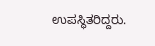ಉಪಸ್ಥಿತರಿದ್ದರು.